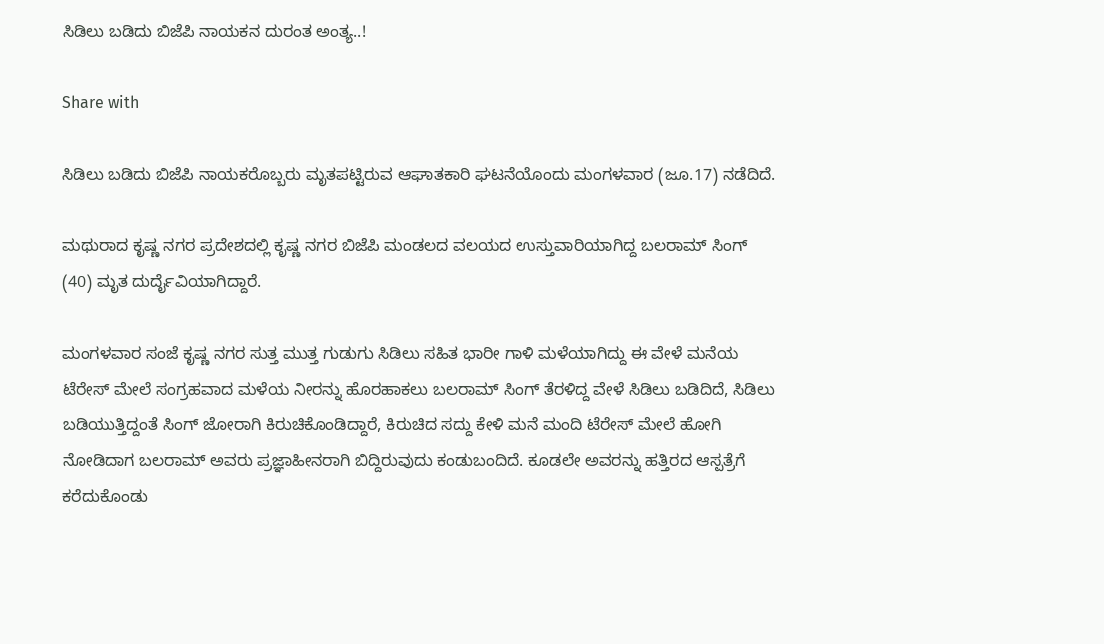ಸಿಡಿಲು ಬಡಿದು ಬಿಜೆಪಿ ನಾಯಕನ ದುರಂತ ಅಂತ್ಯ..!

Share with

ಸಿಡಿಲು ಬಡಿದು ಬಿಜೆಪಿ ನಾಯಕರೊಬ್ಬರು ಮೃತಪಟ್ಟಿರುವ ಆಘಾತಕಾರಿ ಘಟನೆಯೊಂದು ಮಂಗಳವಾರ (ಜೂ.17) ನಡೆದಿದೆ.

ಮಥುರಾದ ಕೃಷ್ಣ ನಗರ ಪ್ರದೇಶದಲ್ಲಿ ಕೃಷ್ಣ ನಗರ ಬಿಜೆಪಿ ಮಂಡಲದ ವಲಯದ ಉಸ್ತುವಾರಿಯಾಗಿದ್ದ ಬಲರಾಮ್ ಸಿಂಗ್ (40) ಮೃತ ದುರ್ದೈವಿಯಾಗಿದ್ದಾರೆ.

ಮಂಗಳವಾರ ಸಂಜೆ ಕೃಷ್ಣ ನಗರ ಸುತ್ತ ಮುತ್ತ ಗುಡುಗು ಸಿಡಿಲು ಸಹಿತ ಭಾರೀ ಗಾಳಿ ಮಳೆಯಾಗಿದ್ದು ಈ ವೇಳೆ ಮನೆಯ ಟೆರೇಸ್ ಮೇಲೆ ಸಂಗ್ರಹವಾದ ಮಳೆಯ ನೀರನ್ನು ಹೊರಹಾಕಲು ಬಲರಾಮ್ ಸಿಂಗ್‌ ತೆರಳಿದ್ದ ವೇಳೆ ಸಿಡಿಲು ಬಡಿದಿದೆ, ಸಿಡಿಲು ಬಡಿಯುತ್ತಿದ್ದಂತೆ ಸಿಂಗ್ ಜೋರಾಗಿ ಕಿರುಚಿಕೊಂಡಿದ್ದಾರೆ, ಕಿರುಚಿದ ಸದ್ದು ಕೇಳಿ ಮನೆ ಮಂದಿ ಟೆರೇಸ್ ಮೇಲೆ ಹೋಗಿ ನೋಡಿದಾಗ ಬಲರಾಮ್ ಅವರು ಪ್ರಜ್ಞಾಹೀನರಾಗಿ ಬಿದ್ದಿರುವುದು ಕಂಡುಬಂದಿದೆ. ಕೂಡಲೇ ಅವರನ್ನು ಹತ್ತಿರದ ಆಸ್ಪತ್ರೆಗೆ ಕರೆದುಕೊಂಡು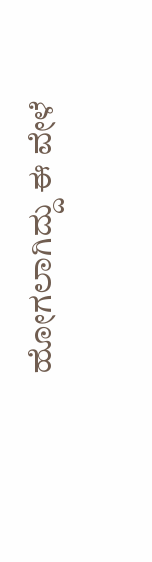ಹೋಗಲಾಗಿದ್ದು ಈ ವೇಳೆ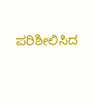ಪರಿಶೀಲಿಸಿದ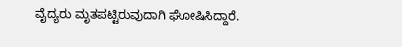ವೈದ್ಯರು ಮೃತಪಟ್ಟಿರುವುದಾಗಿ ಘೋಷಿಸಿದ್ದಾರೆ.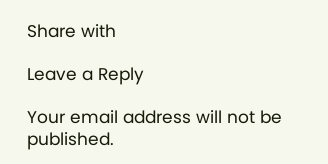Share with

Leave a Reply

Your email address will not be published.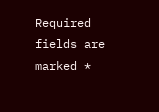Required fields are marked *